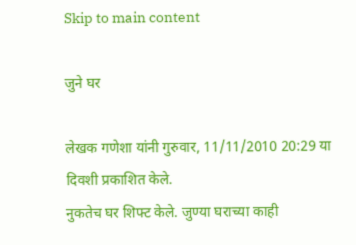Skip to main content

जुने घर

लेखक गणेशा यांनी गुरुवार, 11/11/2010 20:29 या दिवशी प्रकाशित केले.
नुकतेच घर शिफ्ट केले. जुण्या घराच्या काही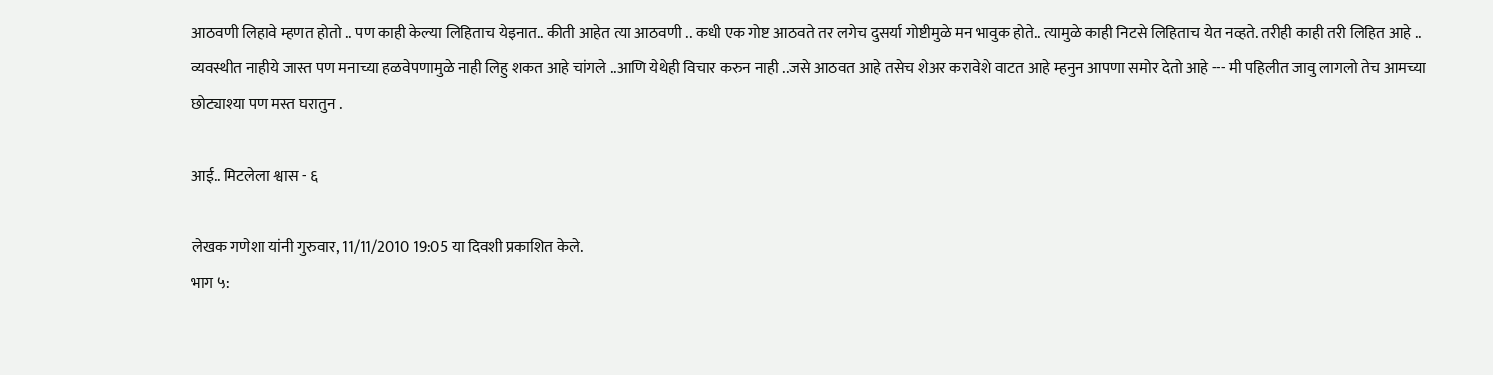आठवणी लिहावे म्हणत होतो .. पण काही केल्या लिहिताच येइनात.. कीती आहेत त्या आठवणी .. कधी एक गोष्ट आठवते तर लगेच दुसर्या गोष्टीमुळे मन भावुक होते.. त्यामुळे काही निटसे लिहिताच येत नव्हते. तरीही काही तरी लिहित आहे .. व्यवस्थीत नाहीये जास्त पण मनाच्या हळवेपणामुळे नाही लिहु शकत आहे चांगले ..आणि येथेही विचार करुन नाही ..जसे आठवत आहे तसेच शेअर करावेशे वाटत आहे म्हनुन आपणा समोर देतो आहे --- मी पहिलीत जावु लागलो तेच आमच्या छोट्याश्या पण मस्त घरातुन .

आई.. मिटलेला श्वास - ६

लेखक गणेशा यांनी गुरुवार, 11/11/2010 19:05 या दिवशी प्रकाशित केले.
भाग ५: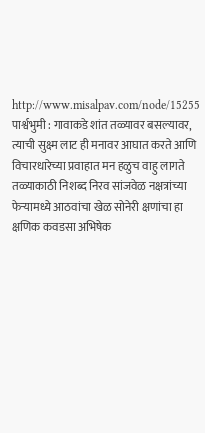http://www.misalpav.com/node/15255 पार्श्वभुमी : गावाकडे शांत तळ्यावर बसल्यावर, त्याची सुक्ष्म लाट ही मनावर आघात करते आणि विचारधारेच्या प्रवाहात मन हळुच वाहु लागते तळ्याकाठी निशब्द निरव सांजवेळ नक्षत्रांच्या फेर्‍यामध्ये आठवांचा खेळ सोनेरी क्षणांचा हा क्षणिक कवडसा अभिषेक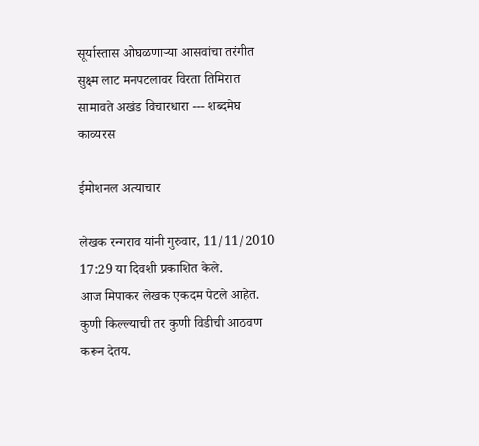सूर्यास्तास ओघळणार्‍या आसवांचा तरंगीत सुक्ष्म लाट मनपटलावर विरता तिमिरात सामावते अखंड विचारधारा --- शब्दमेघ
काव्यरस

ईमोशनल अत्याचार

लेखक रन्गराव यांनी गुरुवार, 11/11/2010 17:29 या दिवशी प्रकाशित केले.
आज मिपाकर लेखक एकदम पेटले आहेत. कुणी किल्ल्याची तर कुणी विडीची आठवण करून देतय.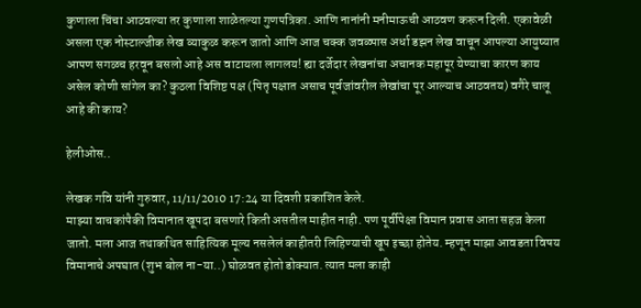कुणाला चिंचा आठवल्या तर कुणाला शाळेतल्या गुणपत्रिका. आणि नानांनी मनीमाऊची आठवण करून दिली. एकावेळी असला एक नोस्टाल्जीक लेख व्याकुळ करून जातो आणि आज चक्क जवळ्पास अर्धा डझन लेख वाचून आपल्या आयुष्यात आपण सगळच हरवून बसलो आहे अस वाटायला लागलय! ह्या दर्जेदार लेखनांचा अचानक महापूर येण्याचा कारण काय असेल कोणी सांगेल का? कुठला विशिष्ट पक्ष (पितृ पक्षात असाच पूर्वजांवरील लेखांचा पूर आल्याच आठवतय) वगैरे चालू आहे की काय?

हेलीओस..

लेखक गवि यांनी गुरुवार, 11/11/2010 17:24 या दिवशी प्रकाशित केले.
माझ्या वाचकांपैकी विमानात खूपदा बसणारे किती असतील माहीत नाही. पण पूर्वीपेक्षा विमान प्रवास आता सहज केला जातो. मला आज तथाकथित साहित्यिक मूल्य नसलेलं काहीतरी लिहिण्याची खूप इच्छा होतेय. म्हणून माझा आवडता विषय विमानाचे अपघात (शुभ बोल ना-या..) घोळवत होतो डोक्यात. त्यात मला काही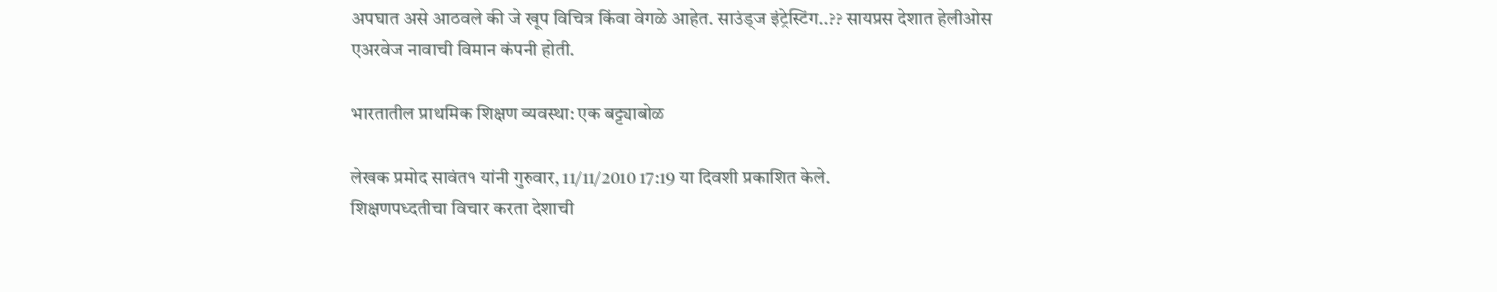अपघात असे आठवले की जे खूप विचित्र किंवा वेगळे आहेत. साउंड्ज इंट्रेस्टिंग..?? सायप्रस देशात हेलीओस एअरवेज नावाची विमान कंपनी होती.

भारतातील प्राथमिक शिक्षण व्यवस्था: एक बट्ट्याबोळ

लेखक प्रमोद सावंत१ यांनी गुरुवार, 11/11/2010 17:19 या दिवशी प्रकाशित केले.
शिक्षणपध्दतीचा विचार करता देशाची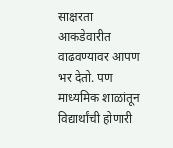साक्षरता आकडेवारीत वाढवण्यावर आपण भर देतो. पण माध्यमिक शाळांतून विद्यार्थांची होणारी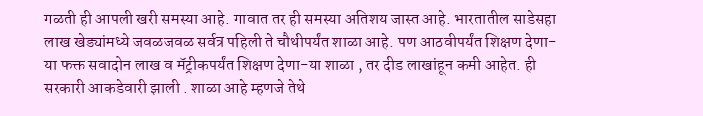गळती ही आपली खरी समस्या आहे. गावात तर ही समस्या अतिशय जास्त आहे. भारतातील साडेसहा लाख खेड्यांमध्ये जवळजवळ सर्वत्र पहिली ते चौथीपर्यंत शाळा आहे. पण आठवीपर्यंत शिक्षण देणा-या फक्त सवादोन लाख व मॅट्रीकपर्यंत शिक्षण देणा-या शाळा , तर दीड लाखांहून कमी आहेत. ही सरकारी आकडेवारी झाली . शाळा आहे म्हणजे तेथे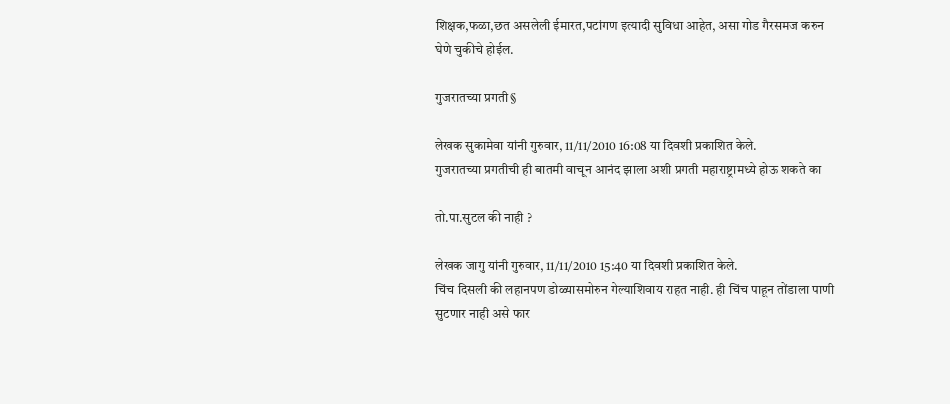शिक्षक,फळा,छत असलेली ईमारत,पटांगण इत्यादी सुविधा आहेत, असा गोड गैरसमज करुन घेणे चुकीचे होईल.

गुजरातच्या प्रगती§

लेखक सुकामेवा यांनी गुरुवार, 11/11/2010 16:08 या दिवशी प्रकाशित केले.
गुजरातच्या प्रगतीची ही बातमी वाचून आनंद झाला अशी प्रगती महाराष्ट्रामध्ये होऊ शकते का

तो.पा.सुटल की नाही ?

लेखक जागु यांनी गुरुवार, 11/11/2010 15:40 या दिवशी प्रकाशित केले.
चिंच दिसली की लहानपण डोळ्यासमोरुन गेल्याशिवाय राहत नाही. ही चिंच पाहून तोंडाला पाणी सुटणार नाही असे फार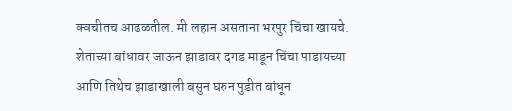क्वचीतच आढळतील. मी लहान असताना भरपुर चिंचा खायचे. शेताच्या बांधावर जाऊन झाडावर दगड माडून चिंचा पाडायच्या आणि तिथेच झाडाखाली बसुन घरुन पुडीत बांधून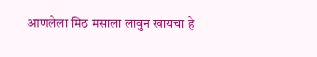आणलेला मिठ मसाला लावुन खायचा हे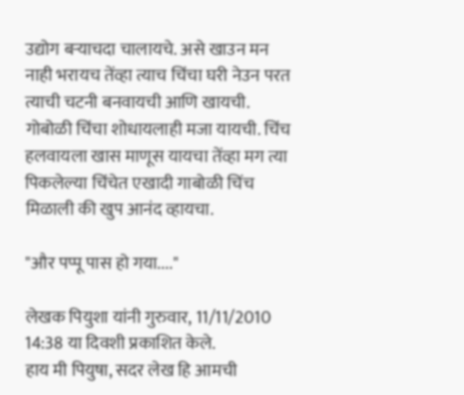उद्योग बर्‍याचदा चालायचे. असे खाउन मन नाही भरायच तेंव्हा त्याच चिंचा घरी नेउन परत त्याची चटनी बनवायची आणि खायची. गोबोळी चिंचा शोधायलाही मजा यायची. चिंच हलवायला खास माणूस यायचा तेंव्हा मग त्या पिकलेल्या चिंचेत एखादी गाबोळी चिंच मिळाली की खुप आनंद व्हायचा.

"और पप्पू पास हो गया...."

लेखक पियुशा यांनी गुरुवार, 11/11/2010 14:38 या दिवशी प्रकाशित केले.
हाय मी पियुषा, सदर लेख हि आमची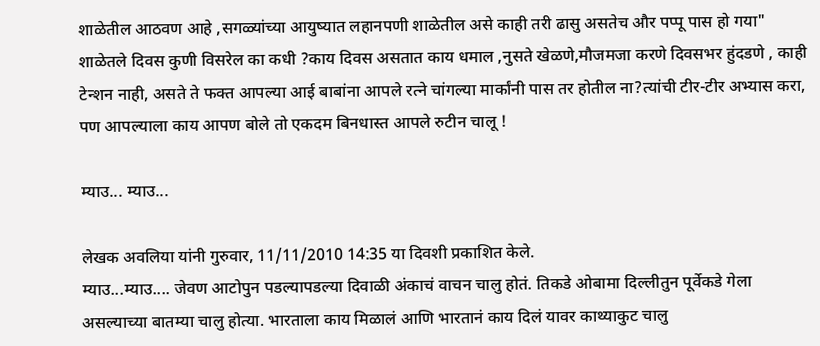शाळेतील आठवण आहे ,सगळ्यांच्या आयुष्यात लहानपणी शाळेतील असे काही तरी ढासु असतेच और पप्पू पास हो गया" शाळेतले दिवस कुणी विसरेल का कधी ?काय दिवस असतात काय धमाल ,नुसते खेळणे,मौजमजा करणे दिवसभर हुंदडणे , काही टेन्शन नाही, असते ते फक्त आपल्या आई बाबांना आपले रत्ने चांगल्या मार्कांनी पास तर होतील ना?त्यांची टीर-टीर अभ्यास करा, पण आपल्याला काय आपण बोले तो एकदम बिनधास्त आपले रुटीन चालू !

म्याउ... म्याउ...

लेखक अवलिया यांनी गुरुवार, 11/11/2010 14:35 या दिवशी प्रकाशित केले.
म्याउ...म्याउ.... जेवण आटोपुन पडल्यापडल्या दिवाळी अंकाचं वाचन चालु होतं. तिकडे ओबामा दिल्लीतुन पूर्वेकडे गेला असल्याच्या बातम्या चालु होत्या. भारताला काय मिळालं आणि भारतानं काय दिलं यावर काथ्याकुट चालु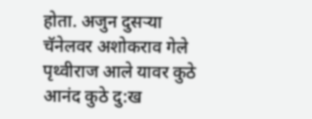होता. अजुन दुसर्‍या चॅनेलवर अशोकराव गेले पृथ्वीराज आले यावर कुठे आनंद कुठे दु:ख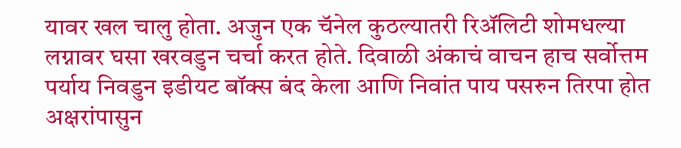यावर खल चालु होता. अजुन एक चॅनेल कुठल्यातरी रिअ‍ॅलिटी शोमधल्या लग्नावर घसा खरवडुन चर्चा करत होते. दिवाळी अंकाचं वाचन हाच सर्वोत्तम पर्याय निवडुन इडीयट बॉक्स बंद केला आणि निवांत पाय पसरुन तिरपा होत अक्षरांपासुन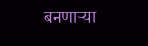बनणार्‍या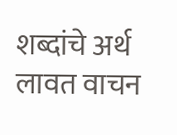शब्दांचे अर्थ लावत वाचन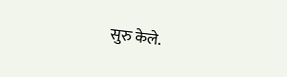सुरु केले.